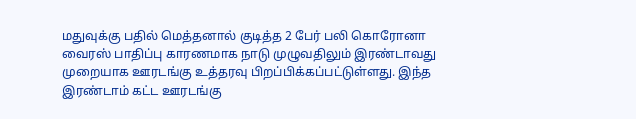மதுவுக்கு பதில் மெத்தனால் குடித்த 2 பேர் பலி கொரோனா வைரஸ் பாதிப்பு காரணமாக நாடு முழுவதிலும் இரண்டாவது முறையாக ஊரடங்கு உத்தரவு பிறப்பிக்கப்பட்டுள்ளது. இந்த இரண்டாம் கட்ட ஊரடங்கு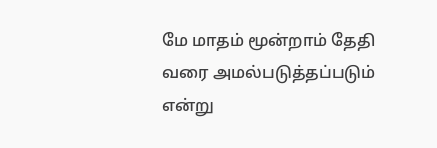மே மாதம் மூன்றாம் தேதி வரை அமல்படுத்தப்படும் என்று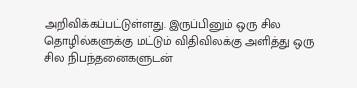அறிவிக்கப்பட்டுள்ளது. இருப்பினும் ஒரு சில தொழில்களுக்கு மட்டும் விதிவிலக்கு அளித்து ஒரு சில நிபந்தனைகளுடன்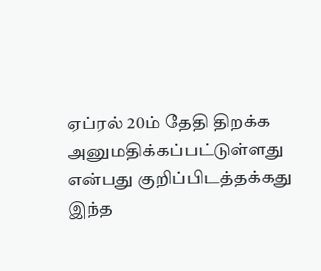ஏப்ரல் 20ம் தேதி திறக்க அனுமதிக்கப்பட்டுள்ளது என்பது குறிப்பிடத்தக்கது இந்த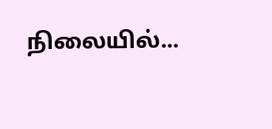நிலையில்...